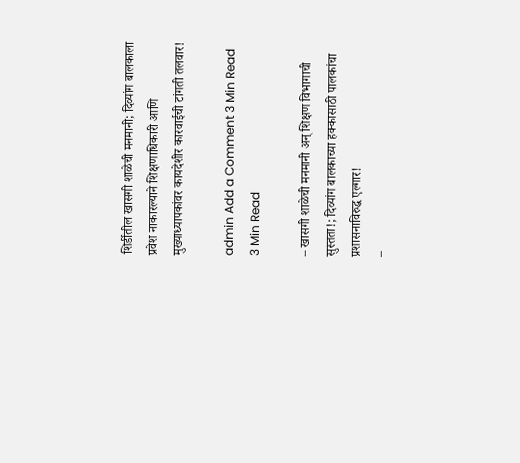शिर्डीतील खासगी शाळेची मनमानी; दिव्यांग बालकाला प्रवेश नाकारल्याने शिक्षणाधिकारी आणि मुख्याध्यापकांवर कायदेशीर कारवाईची टांगती तलवार!

admin Add a Comment 3 Min Read
3 Min Read

– खासगी शाळेची मनमानी अन् शिक्षण विभागाची सुस्तता!; दिव्यांग बालकाच्या हक्कासाठी पालकांचा प्रशासनाविरुद्ध एल्गार!
–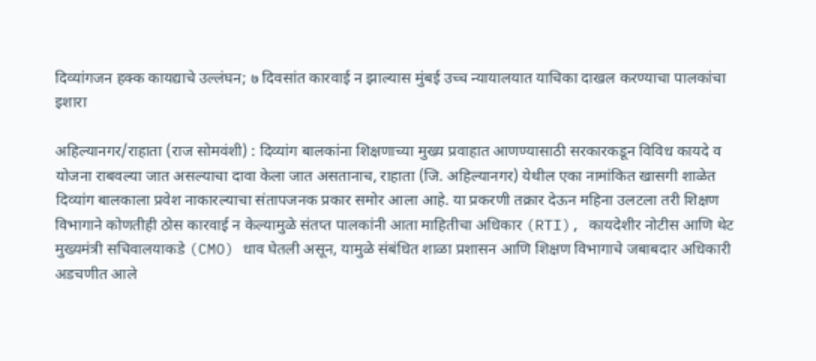दिव्यांगजन हक्क कायद्याचे उल्लंघन; ७ दिवसांत कारवाई न झाल्यास मुंबई उच्च न्यायालयात याचिका दाखल करण्याचा पालकांचा इशारा

अहिल्यानगर/राहाता (राज सोमवंशी) : दिव्यांग बालकांना शिक्षणाच्या मुख्य प्रवाहात आणण्यासाठी सरकारकडून विविध कायदे व योजना राबवल्या जात असल्याचा दावा केला जात असतानाच, राहाता (जि. अहिल्यानगर) येथील एका नामांकित खासगी शाळेत दिव्यांग बालकाला प्रवेश नाकारल्याचा संतापजनक प्रकार समोर आला आहे. या प्रकरणी तक्रार देऊन महिना उलटला तरी शिक्षण विभागाने कोणतीही ठोस कारवाई न केल्यामुळे संतप्त पालकांनी आता माहितीचा अधिकार (RTI), कायदेशीर नोटीस आणि थेट मुख्यमंत्री सचिवालयाकडे (CMO) धाव घेतली असून, यामुळे संबंधित शाळा प्रशासन आणि शिक्षण विभागाचे जबाबदार अधिकारी अडचणीत आले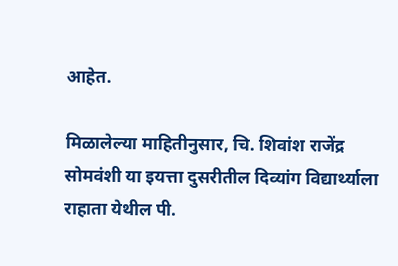आहेत.

मिळालेल्या माहितीनुसार, चि. शिवांश राजेंद्र सोमवंशी या इयत्ता दुसरीतील दिव्यांग विद्यार्थ्याला राहाता येथील पी.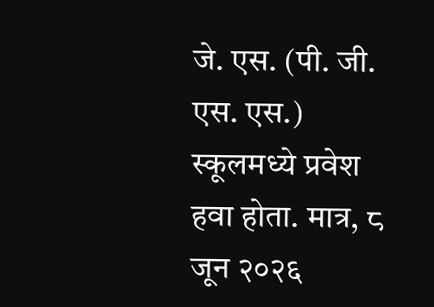जे. एस. (पी. जी. एस. एस.) स्कूलमध्ये प्रवेश हवा होता. मात्र, ८ जून २०२६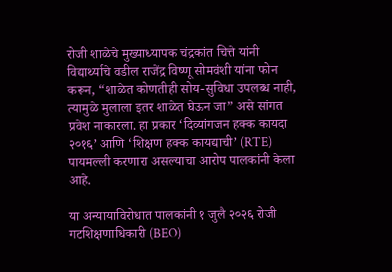रोजी शाळेचे मुख्याध्यापक चंद्रकांत चित्ते यांनी विद्यार्थ्याचे वडील राजेंद्र विष्णू सोमवंशी यांना फोन करून, “शाळेत कोणतीही सोय-सुविधा उपलब्ध नाही, त्यामुळे मुलाला इतर शाळेत घेऊन जा” असे सांगत प्रवेश नाकारला. हा प्रकार ‘दिव्यांगजन हक्क कायदा २०१६’ आणि ‘शिक्षण हक्क कायद्याची’ (RTE) पायमल्ली करणारा असल्याचा आरोप पालकांनी केला आहे.

या अन्यायाविरोधात पालकांनी १ जुलै २०२६ रोजी गटशिक्षणाधिकारी (BEO)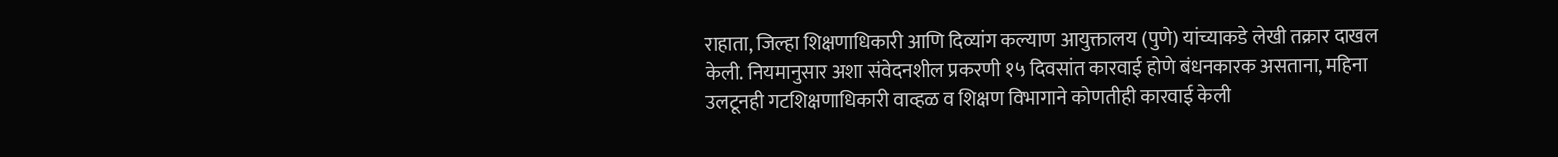राहाता, जिल्हा शिक्षणाधिकारी आणि दिव्यांग कल्याण आयुक्तालय (पुणे) यांच्याकडे लेखी तक्रार दाखल केली. नियमानुसार अशा संवेदनशील प्रकरणी १५ दिवसांत कारवाई होणे बंधनकारक असताना, महिना उलटूनही गटशिक्षणाधिकारी वाव्हळ व शिक्षण विभागाने कोणतीही कारवाई केली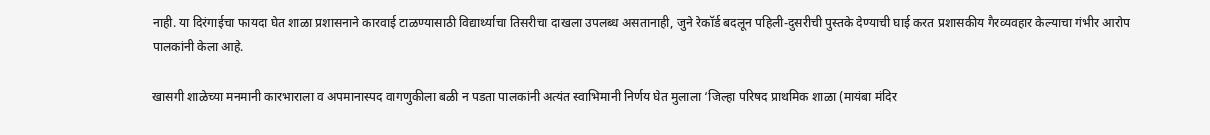नाही. या दिरंगाईचा फायदा घेत शाळा प्रशासनाने कारवाई टाळण्यासाठी विद्यार्थ्याचा तिसरीचा दाखला उपलब्ध असतानाही, जुने रेकॉर्ड बदलून पहिली-दुसरीची पुस्तके देण्याची घाई करत प्रशासकीय गैरव्यवहार केल्याचा गंभीर आरोप पालकांनी केला आहे.

खासगी शाळेच्या मनमानी कारभाराला व अपमानास्पद वागणुकीला बळी न पडता पालकांनी अत्यंत स्वाभिमानी निर्णय घेत मुलाला ‘जिल्हा परिषद प्राथमिक शाळा (मायंबा मंदिर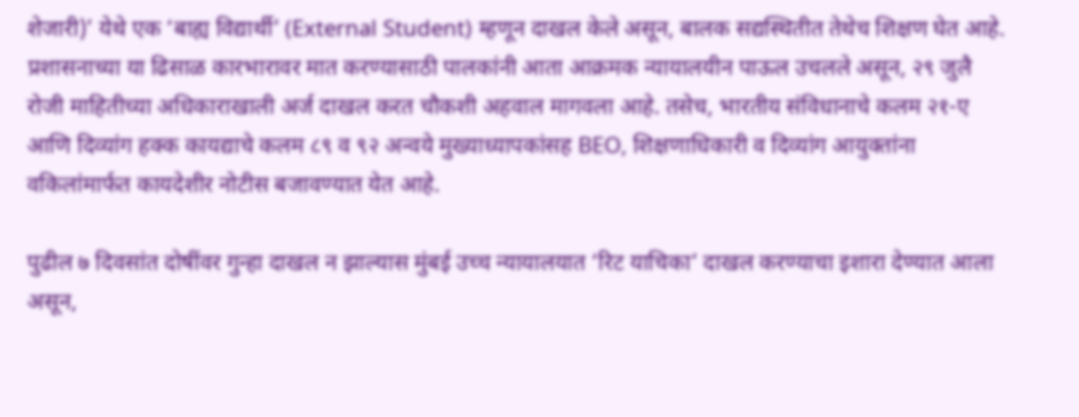शेजारी)’ येथे एक ‘बाह्य विद्यार्थी’ (External Student) म्हणून दाखल केले असून, बालक सद्यस्थितीत तेथेच शिक्षण घेत आहे. प्रशासनाच्या या ढिसाळ कारभारावर मात करण्यासाठी पालकांनी आता आक्रमक न्यायालयीन पाऊल उचलले असून, २९ जुलै रोजी माहितीच्या अधिकाराखाली अर्ज दाखल करत चौकशी अहवाल मागवला आहे. तसेच, भारतीय संविधानाचे कलम २१-ए आणि दिव्यांग हक्क कायद्याचे कलम ८९ व ९२ अन्वये मुख्याध्यापकांसह BEO, शिक्षणाधिकारी व दिव्यांग आयुक्तांना वकिलांमार्फत कायदेशीर नोटीस बजावण्यात येत आहे.

पुढील ७ दिवसांत दोषींवर गुन्हा दाखल न झाल्यास मुंबई उच्च न्यायालयात ‘रिट याचिका’ दाखल करण्याचा इशारा देण्यात आला असून,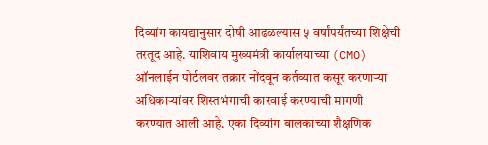दिव्यांग कायद्यानुसार दोषी आढळल्यास ५ वर्षांपर्यंतच्या शिक्षेची तरतूद आहे. याशिवाय मुख्यमंत्री कार्यालयाच्या (CMO) ऑनलाईन पोर्टलवर तक्रार नोंदवून कर्तव्यात कसूर करणाऱ्या अधिकाऱ्यांवर शिस्तभंगाची कारवाई करण्याची मागणी करण्यात आली आहे. एका दिव्यांग बालकाच्या शैक्षणिक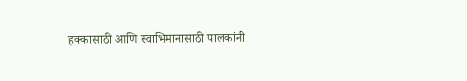हक्कासाठी आणि स्वाभिमानासाठी पालकांनी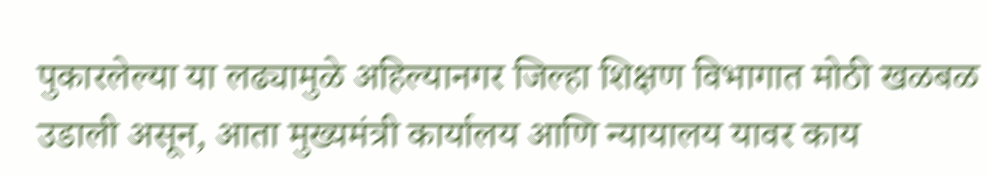पुकारलेल्या या लढ्यामुळे अहिल्यानगर जिल्हा शिक्षण विभागात मोठी खळबळ उडाली असून, आता मुख्यमंत्री कार्यालय आणि न्यायालय यावर काय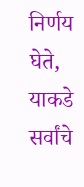निर्णय घेते, याकडे सर्वांचे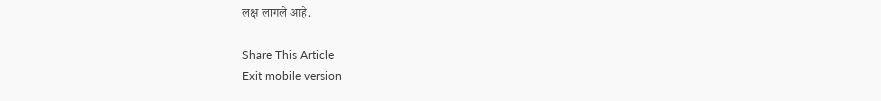लक्ष लागले आहे.

Share This Article
Exit mobile version